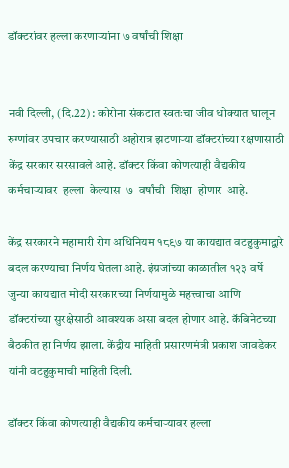डॉक्टरांवर हल्ला करणाऱ्यांना ७ वर्षांची शिक्षा


नवी दिल्ली, (दि.22) : कोरोना संकटात स्वतःचा जीव धोक्यात घालून रुग्णांवर उपचार करण्यासाठी अहोरात्र झटणाऱ्या डॉक्टरांच्या रक्षणासाठी केंद्र सरकार सरसावले आहे. डॉक्टर किंवा कोणत्याही वैद्यकीय कर्मचाऱ्यावर  हल्ला  केल्यास  ७  वर्षांची  शिक्षा  होणार  आहे.

केंद्र सरकारने महामारी रोग अधिनियम १८९७ या कायद्यात वटहुकुमाद्वारे बदल करण्याचा निर्णय घेतला आहे. इंग्रजांच्या काळातील १२३ वर्षे जुन्या कायद्यात मोदी सरकारच्या निर्णयामुळे महत्त्वाचा आणि डॉक्टरांच्या सुरक्षेसाठी आवश्यक असा बदल होणार आहे. कॅबिनेटच्या बैठकीत हा निर्णय झाला. केंद्रीय माहिती प्रसारणमंत्री प्रकाश जावडेकर यांनी वटहुकुमाची माहिती दिली.

डॉक्टर किंवा कोणत्याही वैद्यकीय कर्मचाऱ्यावर हल्ला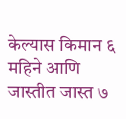केल्यास किमान ६ महिने आणि जास्तीत जास्त ७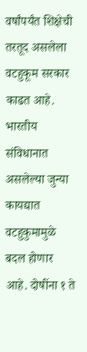वर्षांपर्यंत शिक्षेची तरतूद असलेला वटहुकूम सरकार काढत आहे. भारतीय संविधानात असलेल्या जुन्या कायद्यात वटहुकुमामुळे बदल होणार आहे. दोषींना १ ते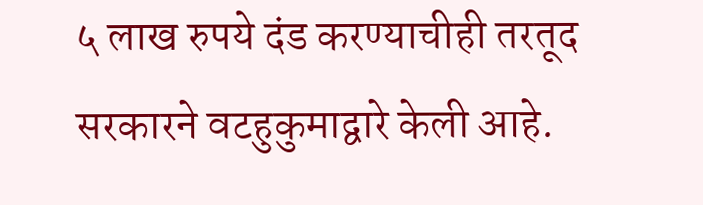५ लाख रुपये दंड करण्याचीही तरतूद सरकारने वटहुकुमाद्वारे केली आहे.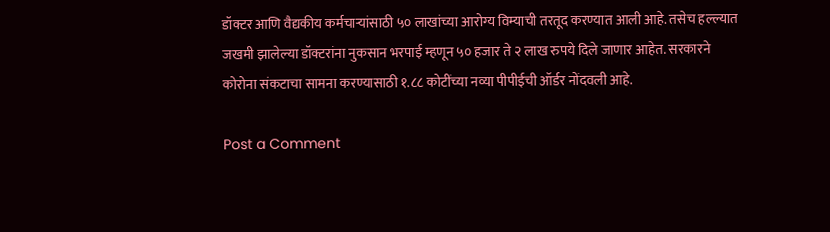डॉक्टर आणि वैद्यकीय कर्मचाऱ्यांसाठी ५० लाखांच्या आरोग्य विम्याची तरतूद करण्यात आली आहे. तसेच हल्ल्यात जखमी झालेल्या डॉक्टरांना नुकसान भरपाई म्हणून ५० हजार ते २ लाख रुपये दिले जाणार आहेत. सरकारने कोरोना संकटाचा सामना करण्यासाठी १.८८ कोटींच्या नव्या पीपीईची ऑर्डर नोंदवली आहे.

Post a Comment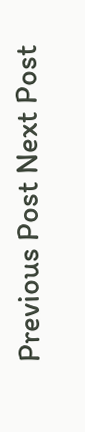Previous Post Next Post